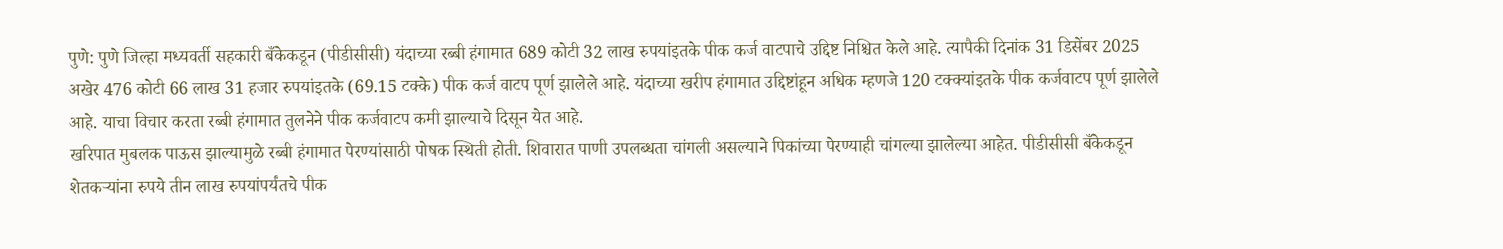पुणे: पुणे जिल्हा मध्यवर्ती सहकारी बँकेकडून (पीडीसीसी) यंदाच्या रब्बी हंगामात 689 कोटी 32 लाख रुपयांइतके पीक कर्ज वाटपाचे उद्दिष्ट निश्चित केले आहे. त्यापैकी दिनांक 31 डिसेंबर 2025 अखेर 476 कोटी 66 लाख 31 हजार रुपयांइतके (69.15 टक्के) पीक कर्ज वाटप पूर्ण झालेले आहे. यंदाच्या खरीप हंगामात उद्दिष्टांहून अधिक म्हणजे 120 टक्क्यांइतके पीक कर्जवाटप पूर्ण झालेले आहे. याचा विचार करता रब्बी हंगामात तुलनेने पीक कर्जवाटप कमी झाल्याचे दिसून येत आहे.
खरिपात मुबलक पाऊस झाल्यामुळे रब्बी हंगामात पेरण्यांसाठी पोषक स्थिती होती. शिवारात पाणी उपलब्धता चांगली असल्याने पिकांच्या पेरण्याही चांगल्या झालेल्या आहेत. पीडीसीसी बँकेकडून शेतकऱ्यांना रुपये तीन लाख रुपयांपर्यंतचे पीक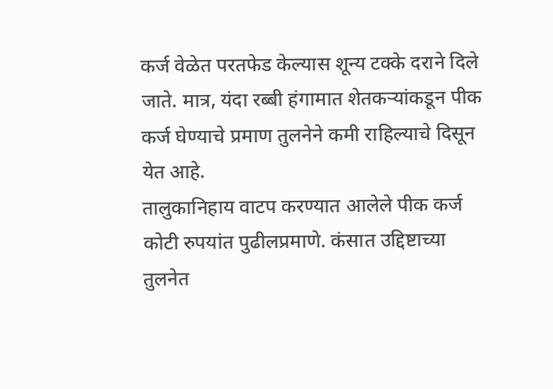कर्ज वेळेत परतफेड केल्यास शून्य टक्के दराने दिले जाते. मात्र, यंदा रब्बी हंगामात शेतकऱ्यांकडून पीक कर्ज घेण्याचे प्रमाण तुलनेने कमी राहिल्याचे दिसून येत आहे.
तालुकानिहाय वाटप करण्यात आलेले पीक कर्ज कोटी रुपयांत पुढीलप्रमाणे. कंसात उद्दिष्टाच्या तुलनेत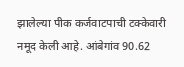झालेल्या पीक कर्जवाटपाची टक्केवारी नमूद केली आहे. आंबेगांव 90.62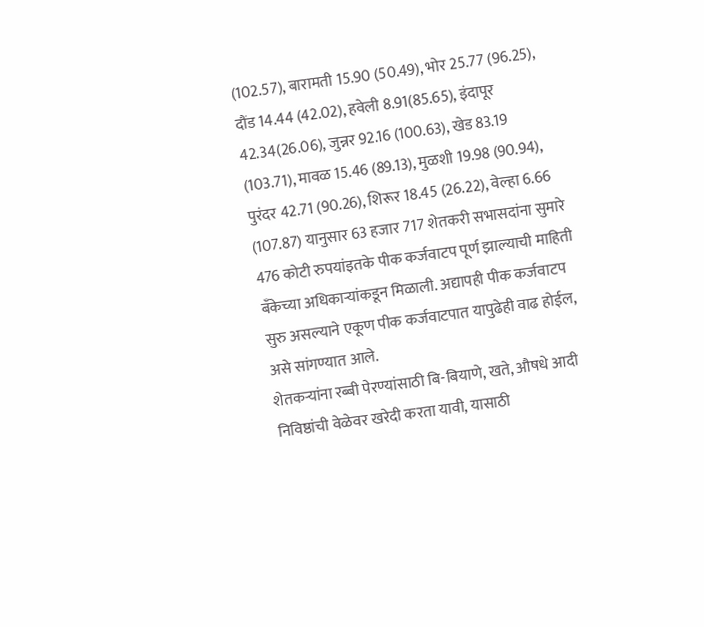(102.57), बारामती 15.90 (50.49), भोर 25.77 (96.25), दौंड 14.44 (42.02), हवेली 8.91(85.65), इंदापूर 42.34(26.06), जुन्नर 92.16 (100.63), खेड 83.19 (103.71), मावळ 15.46 (89.13), मुळशी 19.98 (90.94), पुरंदर 42.71 (90.26), शिरूर 18.45 (26.22), वेल्हा 6.66 (107.87) यानुसार 63 हजार 717 शेतकरी सभासदांना सुमारे 476 कोटी रुपयांइतके पीक कर्जवाटप पूर्ण झाल्याची माहिती बँकेच्या अधिकाऱ्यांकडून मिळाली. अद्यापही पीक कर्जवाटप सुरु असल्याने एकूण पीक कर्जवाटपात यापुढेही वाढ होईल, असे सांगण्यात आले.
शेतकऱ्यांना रब्बी पेरण्यांसाठी बि-बियाणे, खते, औषधे आदी निविष्ठांची वेळेवर खरेदी करता यावी, यासाठी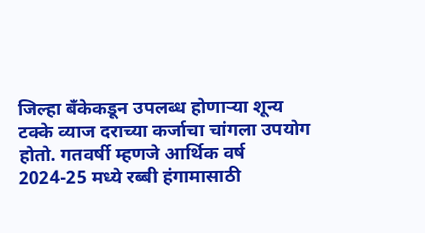जिल्हा बँकेकडून उपलब्ध होणाऱ्या शून्य टक्के व्याज दराच्या कर्जाचा चांगला उपयोग होतो. गतवर्षी म्हणजे आर्थिक वर्ष 2024-25 मध्ये रब्बी हंगामासाठी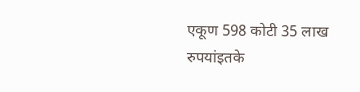एकूण 598 कोटी 35 लाख रुपयांइतके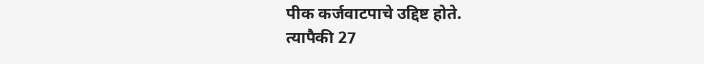पीक कर्जवाटपाचे उद्दिष्ट होते.
त्यापैकी 27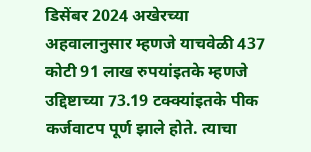डिसेंबर 2024 अखेरच्या अहवालानुसार म्हणजे याचवेळी 437 कोटी 91 लाख रुपयांइतके म्हणजे उद्दिष्टाच्या 73.19 टक्क्यांइतके पीक कर्जवाटप पूर्ण झाले होते. त्याचा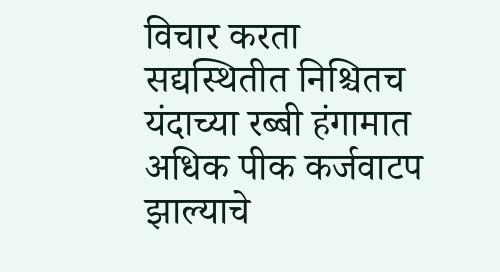विचार करता सद्यस्थितीत निश्चितच यंदाच्या रब्बी हंगामात अधिक पीक कर्जवाटप झाल्याचे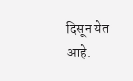दिसून येत आहे.